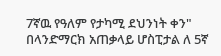7ኛዉ የዓለም የታካሚ ደህንነት ቀን" በላንድማርክ አጠቃላይ ሆስፒታል ለ 5ኛ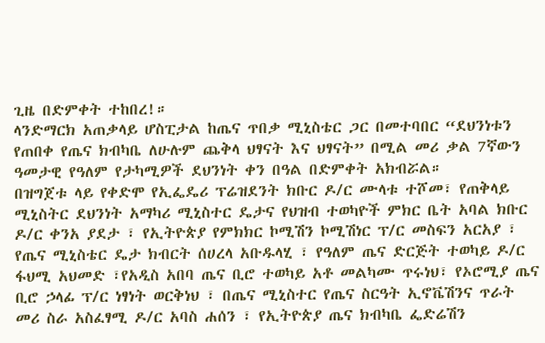ጊዜ በድምቀት ተከበረ!።
ላንድማርክ አጠቃላይ ሆስፒታል ከጤና ጥበቃ ሚኒስቴር ጋር በመተባበር “ደህንነቱን የጠበቀ የጤና ክብካቤ ለሁሉም ጨቅላ ህፃናት እና ህፃናት” በሚል መሪ ቃል 7ኛውን ዓመታዊ የዓለም የታካሚዎች ደህንነት ቀን በዓል በድምቀት አክብሯል።
በዝግጀቱ ላይ የቀድሞ የኢፌዴሪ ፕሬዝደንት ክቡር ዶ/ር ሙላቱ ተሾመ፣ የጠቅላይ ሚኒስትር ደህንነት አማካሪ ሚኒስተር ዴታና የህዝብ ተወካዮች ምክር ቤት አባል ክቡር ዶ/ር ቀንአ ያደታ ፣ የኢትዮጵያ የምክክር ኮሚሽን ኮሚሽነር ፕ/ር መስፍን አርአያ ፣ የጤና ሚኒስቴር ዴታ ክብርት ሰሀረላ አቡዱላሂ ፣ የዓለም ጤና ድርጅት ተወካይ ዶ/ር ፋህሚ አህመድ ፣የአዲስ አበባ ጤና ቢሮ ተወካይ አቶ መልካሙ ጥሩነህ፣ የኦሮሚያ ጤና ቢሮ ኃላፊ ፕ/ር ነፃነት ወርቅነህ ፣ በጤና ሚኒስተር የጤና ስርዓት ኢኖቬሽንና ጥራት መሪ ስራ አስፈፃሚ ዶ/ር አባስ ሐሰን ፣ የኢትዮጵያ ጤና ክብካቤ ፌድሬሽን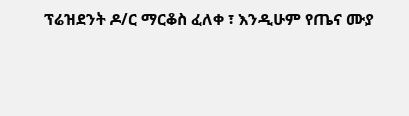ፕሬዝደንት ዶ/ር ማርቆስ ፈለቀ ፣ እንዲሁም የጤና ሙያ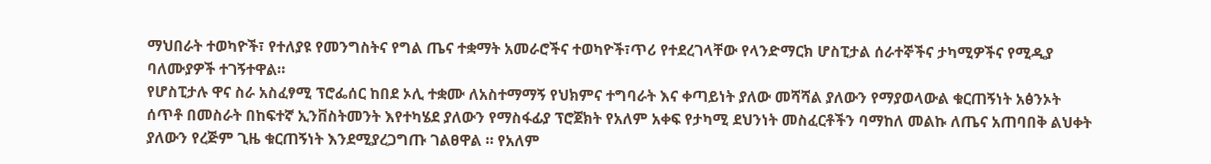ማህበራት ተወካዮች፣ የተለያዩ የመንግስትና የግል ጤና ተቋማት አመራሮችና ተወካዮች፣ጥሪ የተደረገላቸው የላንድማርክ ሆስፒታል ሰራተኞችና ታካሚዎችና የሚዲያ ባለሙያዎች ተገኝተዋል።
የሆስፒታሉ ዋና ስራ አስፈፃሚ ፕሮፌሰር ከበደ ኦሊ ተቋሙ ለአስተማማኝ የህክምና ተግባራት እና ቀጣይነት ያለው መሻሻል ያለውን የማያወላውል ቁርጠኝነት አፅንኦት ሰጥቶ በመስራት በከፍተኛ ኢንቨስትመንት እየተካሄደ ያለውን የማስፋፊያ ፕሮጀክት የአለም አቀፍ የታካሚ ደህንነት መስፈርቶችን ባማከለ መልኩ ለጤና አጠባበቅ ልህቀት ያለውን የረጅም ጊዜ ቁርጠኝነት እንደሚያረጋግጡ ገልፀዋል ። የአለም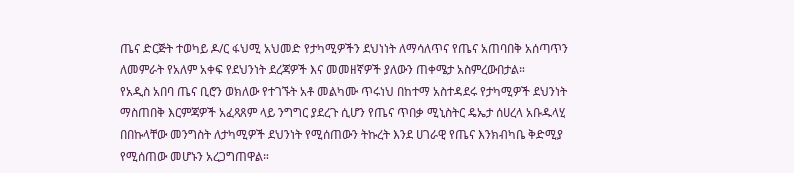ጤና ድርጅት ተወካይ ዶ/ር ፋህሚ አህመድ የታካሚዎችን ደህነነት ለማሳለጥና የጤና አጠባበቅ አሰጣጥን ለመምራት የአለም አቀፍ የደህንነት ደረጃዎች እና መመዘኛዎች ያለውን ጠቀሜታ አስምረውበታል።
የአዲስ አበባ ጤና ቢሮን ወክለው የተገኙት አቶ መልካሙ ጥሩነህ በከተማ አስተዳደሩ የታካሚዎች ደህንነት ማስጠበቅ እርምጃዎች አፈጻጸም ላይ ንግግር ያደረጉ ሲሆን የጤና ጥበቃ ሚኒስትር ዴኤታ ሰሀረላ አቡዱላሂ በበኩላቸው መንግስት ለታካሚዎች ደህንነት የሚሰጠውን ትኩረት እንደ ሀገራዊ የጤና እንክብካቤ ቅድሚያ የሚሰጠው መሆኑን አረጋግጠዋል።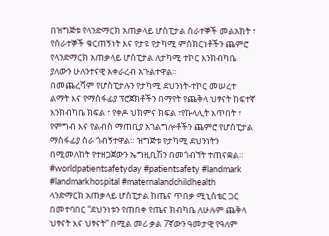በዝግጅቱ የላንድማርክ አጠቃላይ ሆስፒታል ሰራተኞች መልአክት ፣ የሰራተኞች ቁርጠኝነት እና የታዩ የታካሚ ምስክርነቶችን ጨምሮ የላንድማርክ አጠቃላይ ሆስፒታል ለታካሚ ተኮር እንክብካቤ ያለውን ሁለንተናዊ አቀራረብ አጉልተዋል።
በመጨረሻም የሆስፒታሉን የታካሚ ደህንነት-ተኮር መሠረተ ልማት እና የማስፋፊያ ፕሮጀክቶችን በማየት የጨቅላ ህፃናት ከፍተኛ እንክብካቤ ክፍል ፣ የቀዶ ህክምና ክፍል ፣የኩላሊት እጥበት ፣ የምግብ እና የልብስ ማጠቢያ አገልግሎቶችን ጨምሮ የሆስፒታል ማስፋፊያ ስራ ጎብኝተዋል። ዝግጅቱ የታካሚ ደህንነትን በሚመለከት የተዘጋጀውን ኤግዚቢሽን በመጎብኘት ተጠናቋል።
#worldpatientsafetyday #patientsafety #landmark #landmarkhospital #maternalandchildhealth
ላንድማርክ አጠቃላይ ሆስፒታል ከጤና ጥበቃ ሚኒስቴር ጋር በመተባበር “ደህንነቱን የጠበቀ የጤና ክብካቤ ለሁሉም ጨቅላ ህፃናት እና ህፃናት” በሚል መሪ ቃል 7ኛውን ዓመታዊ የዓለም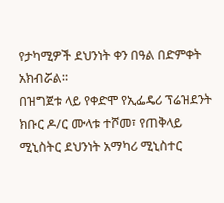የታካሚዎች ደህንነት ቀን በዓል በድምቀት አክብሯል።
በዝግጀቱ ላይ የቀድሞ የኢፌዴሪ ፕሬዝደንት ክቡር ዶ/ር ሙላቱ ተሾመ፣ የጠቅላይ ሚኒስትር ደህንነት አማካሪ ሚኒስተር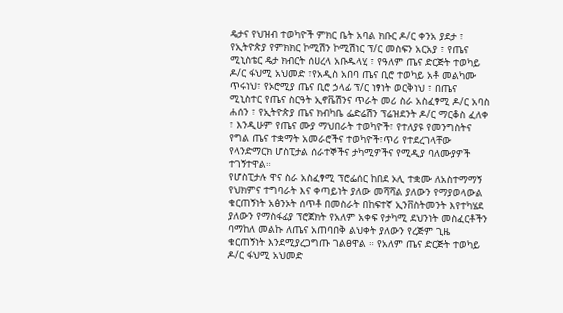ዴታና የህዝብ ተወካዮች ምክር ቤት አባል ክቡር ዶ/ር ቀንአ ያደታ ፣ የኢትዮጵያ የምክክር ኮሚሽን ኮሚሽነር ፕ/ር መስፍን አርአያ ፣ የጤና ሚኒስቴር ዴታ ክብርት ሰሀረላ አቡዱላሂ ፣ የዓለም ጤና ድርጅት ተወካይ ዶ/ር ፋህሚ አህመድ ፣የአዲስ አበባ ጤና ቢሮ ተወካይ አቶ መልካሙ ጥሩነህ፣ የኦሮሚያ ጤና ቢሮ ኃላፊ ፕ/ር ነፃነት ወርቅነህ ፣ በጤና ሚኒስተር የጤና ስርዓት ኢኖቬሽንና ጥራት መሪ ስራ አስፈፃሚ ዶ/ር አባስ ሐሰን ፣ የኢትዮጵያ ጤና ክብካቤ ፌድሬሽን ፕሬዝደንት ዶ/ር ማርቆስ ፈለቀ ፣ እንዲሁም የጤና ሙያ ማህበራት ተወካዮች፣ የተለያዩ የመንግስትና የግል ጤና ተቋማት አመራሮችና ተወካዮች፣ጥሪ የተደረገላቸው የላንድማርክ ሆስፒታል ሰራተኞችና ታካሚዎችና የሚዲያ ባለሙያዎች ተገኝተዋል።
የሆስፒታሉ ዋና ስራ አስፈፃሚ ፕሮፌሰር ከበደ ኦሊ ተቋሙ ለአስተማማኝ የህክምና ተግባራት እና ቀጣይነት ያለው መሻሻል ያለውን የማያወላውል ቁርጠኝነት አፅንኦት ሰጥቶ በመስራት በከፍተኛ ኢንቨስትመንት እየተካሄደ ያለውን የማስፋፊያ ፕሮጀክት የአለም አቀፍ የታካሚ ደህንነት መስፈርቶችን ባማከለ መልኩ ለጤና አጠባበቅ ልህቀት ያለውን የረጅም ጊዜ ቁርጠኝነት እንደሚያረጋግጡ ገልፀዋል ። የአለም ጤና ድርጅት ተወካይ ዶ/ር ፋህሚ አህመድ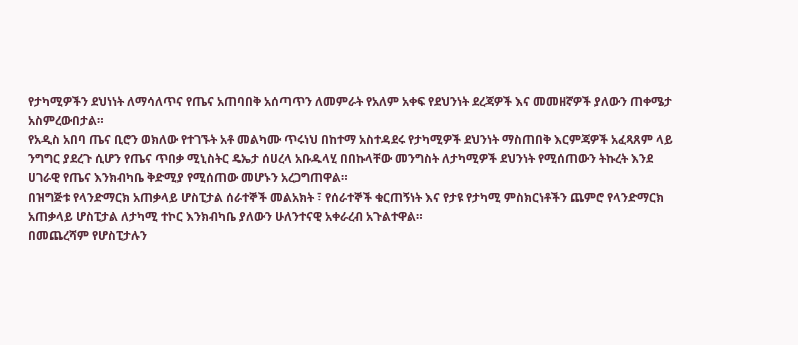የታካሚዎችን ደህነነት ለማሳለጥና የጤና አጠባበቅ አሰጣጥን ለመምራት የአለም አቀፍ የደህንነት ደረጃዎች እና መመዘኛዎች ያለውን ጠቀሜታ አስምረውበታል።
የአዲስ አበባ ጤና ቢሮን ወክለው የተገኙት አቶ መልካሙ ጥሩነህ በከተማ አስተዳደሩ የታካሚዎች ደህንነት ማስጠበቅ እርምጃዎች አፈጻጸም ላይ ንግግር ያደረጉ ሲሆን የጤና ጥበቃ ሚኒስትር ዴኤታ ሰሀረላ አቡዱላሂ በበኩላቸው መንግስት ለታካሚዎች ደህንነት የሚሰጠውን ትኩረት እንደ ሀገራዊ የጤና እንክብካቤ ቅድሚያ የሚሰጠው መሆኑን አረጋግጠዋል።
በዝግጅቱ የላንድማርክ አጠቃላይ ሆስፒታል ሰራተኞች መልአክት ፣ የሰራተኞች ቁርጠኝነት እና የታዩ የታካሚ ምስክርነቶችን ጨምሮ የላንድማርክ አጠቃላይ ሆስፒታል ለታካሚ ተኮር እንክብካቤ ያለውን ሁለንተናዊ አቀራረብ አጉልተዋል።
በመጨረሻም የሆስፒታሉን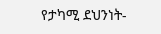የታካሚ ደህንነት-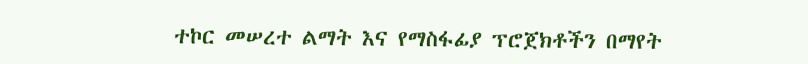ተኮር መሠረተ ልማት እና የማስፋፊያ ፕሮጀክቶችን በማየት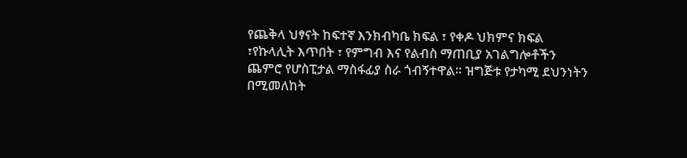የጨቅላ ህፃናት ከፍተኛ እንክብካቤ ክፍል ፣ የቀዶ ህክምና ክፍል ፣የኩላሊት እጥበት ፣ የምግብ እና የልብስ ማጠቢያ አገልግሎቶችን ጨምሮ የሆስፒታል ማስፋፊያ ስራ ጎብኝተዋል። ዝግጅቱ የታካሚ ደህንነትን በሚመለከት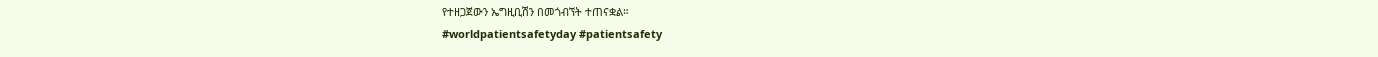የተዘጋጀውን ኤግዚቢሽን በመጎብኘት ተጠናቋል።
#worldpatientsafetyday #patientsafety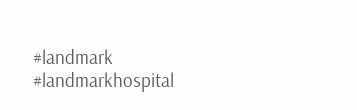#landmark #landmarkhospital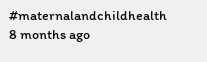#maternalandchildhealth
8 months ago